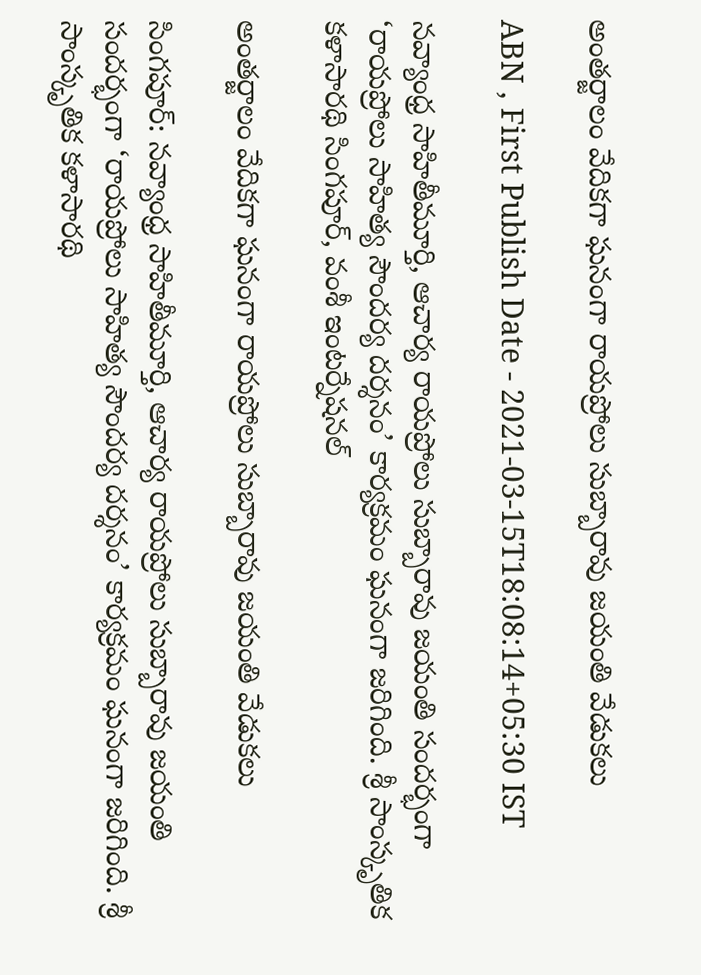అంతర్జాలం వేదికగా ఘనంగా రాయప్రోలు సుబ్బారావు జయంతి వేడుకలు

ABN , First Publish Date - 2021-03-15T18:08:14+05:30 IST

నవ్యాంధ్ర సాహితీమూర్తి, ఆచార్య రాయప్రోలు సుబ్బారావు జయంతి సందర్భంగా ‘రాయప్రోలు సాహిత్య సౌందర్య దర్శనం’ కార్యక్రమం ఘనంగా జరిగింది. శ్రీ సాంస్కృతిక కళాసారథి సింగపూర్, వంశీ ఇంటర్నేషనల్

అంతర్జాలం వేదికగా ఘనంగా రాయప్రోలు సుబ్బారావు జయంతి వేడుకలు

సింగపూర్‌: నవ్యాంధ్ర సాహితీమూర్తి, ఆచార్య రాయప్రోలు సుబ్బారావు జయంతి సందర్భంగా ‘రాయప్రోలు సాహిత్య సౌందర్య దర్శనం’ కార్యక్రమం ఘనంగా జరిగింది. శ్రీ సాంస్కృతిక కళాసారథి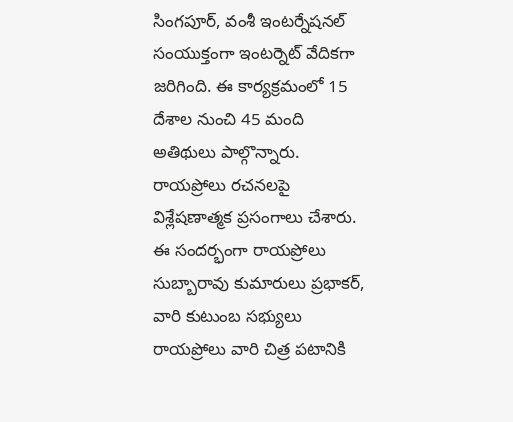సింగపూర్, వంశీ ఇంటర్నేషనల్ సంయుక్తంగా ఇంటర్నెట్ వేదికగా జరిగింది. ఈ కార్యక్రమంలో 15 దేశాల నుంచి 45 మంది అతిథులు పాల్గొన్నారు. రాయప్రోలు రచనలపై విశ్లేషణాత్మక ప్రసంగాలు చేశారు. ఈ సందర్భంగా రాయప్రోలు సుబ్బారావు కుమారులు ప్రభాకర్‌, వారి కుటుంబ సభ్యులు రాయప్రోలు వారి చిత్ర పటానికి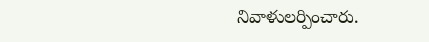నివాళులర్పించారు.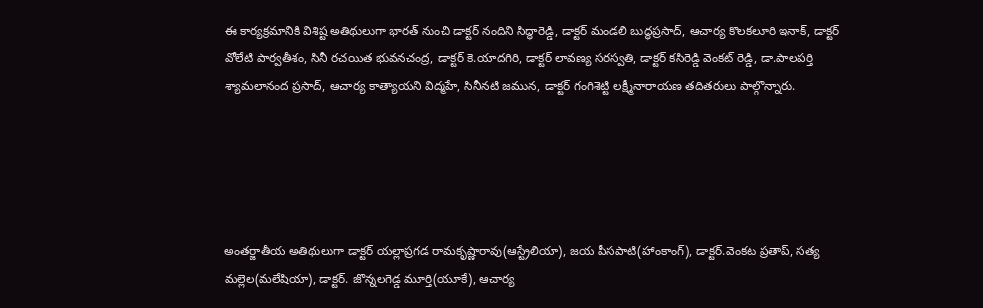ఈ కార్యక్రమానికి విశిష్ట అతిథులుగా భారత్ నుంచి డాక్టర్‌ నందిని సిద్ధారెడ్డి, డాక్టర్‌ మండలి బుద్ధప్రసాద్, ఆచార్య కొలకలూరి ఇనాక్, డాక్టర్‌ వోలేటి పార్వతీశం, సినీ రచయిత భువనచంద్ర, డాక్టర్‌ కె.యాదగిరి, డాక్టర్‌ లావణ్య సరస్వతి, డాక్టర్‌ కసిరెడ్డి వెంకట్ రెడ్డి, డా.పాలపర్తి శ్యామలానంద ప్రసాద్, ఆచార్య కాత్యాయని విద్మహే, సినీనటి జమున, డాక్టర్‌ గంగిశెట్టి లక్ష్మీనారాయణ తదితరులు పాల్గొన్నారు.





అంతర్జాతీయ అతిథులుగా డాక్టర్‌ యల్లాప్రగడ రామకృష్ణారావు(ఆస్ట్రేలియా), జయ పీసపాటి(హాంకాంగ్‌), డాక్టర్‌.వెంకట ప్రతాప్, సత్య మల్లెల(మలేషియా), డాక్టర్‌. జొన్నలగెడ్డ మూర్తి(యూకే), ఆచార్య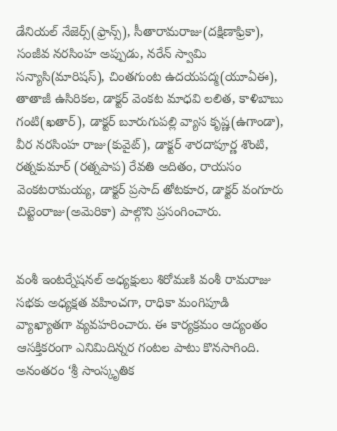డేనియల్ నేజెర్స్(ఫ్రాన్స్), సీతారామరాజు(దక్షిణాఫ్రికా), సంజీవ నరసింహ అప్పుడు, నరేన్ స్వామి సన్యాసి(మారిషస్), చింతగుంట ఉదయపద్మ(యూఏఈ), తాతాజీ ఉసిరికల, డాక్టర్‌ వెంకట మాధవి లలిత, కాళిబాబు గంటి(ఖతార్), డాక్టర్‌ బూరుగుపల్లి వ్యాస కృష్ణ(ఉగాండా), వీర నరసింహ రాజు(కువైట్), డాక్టర్‌ శారదాపూర్ణ శొంటి, రత్నకుమార్ (రత్నపాప) రేవతి అదితం, రాయసం వెంకటరామయ్య, డాక్టర్‌ ప్రసాద్ తోటకూర, డాక్టర్‌ వంగూరు చిట్టెంరాజు(అమెరికా) పాల్గొని ప్రసంగించారు.


వంశీ ఇంటర్నేషనల్ అధ్యక్షులు శిరోమణి వంశీ రామరాజు సభకు అధ్యక్షత వహించగా, రాధికా మంగిపూడి వ్యాఖ్యాత‌గా వ్యవహరించారు. ఈ కార్యక్రమం ఆద్యంతం ఆసక్తికరంగా ఎనిమిదిన్నర గంటల పాటు కొనసాగింది. అనంతరం ‘శ్రీ సాంస్కృతిక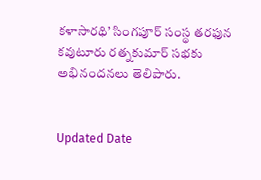కళాసారథి’ సింగపూర్ సంస్థ తరఫున కవుటూరు రత్నకుమార్ సభకు అభినందనలు తెలిపారు.


Updated Date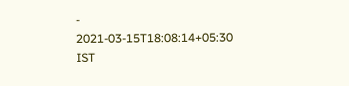- 2021-03-15T18:08:14+05:30 IST